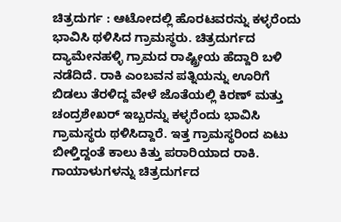ಚಿತ್ರದುರ್ಗ : ಆಟೋದಲ್ಲಿ ಹೊರಟವರನ್ನು ಕಳ್ಳರೆಂದು ಭಾವಿಸಿ ಥಳಿಸಿದ ಗ್ರಾಮಸ್ಥರು. ಚಿತ್ರದುರ್ಗದ ದ್ಯಾಮೇನಹಳ್ಳಿ ಗ್ರಾಮದ ರಾಷ್ಟ್ರೀಯ ಹೆದ್ದಾರಿ ಬಳಿ ನಡೆದಿದೆ. ರಾಕಿ ಎಂಬವನ ಪತ್ನಿಯನ್ನು ಊರಿಗೆ ಬಿಡಲು ತೆರಳಿದ್ದ ವೇಳೆ ಜೊತೆಯಲ್ಲಿ ಕಿರಣ್ ಮತ್ತು ಚಂದ್ರಶೇಖರ್ ಇಬ್ಬರನ್ನು ಕಳ್ಳರೆಂದು ಭಾವಿಸಿ ಗ್ರಾಮಸ್ಥರು ಥಳಿಸಿದ್ದಾರೆ. ಇತ್ತ ಗ್ರಾಮಸ್ಥರಿಂದ ಏಟು ಬೀಳ್ತಿದ್ದಂತೆ ಕಾಲು ಕಿತ್ತು ಪರಾರಿಯಾದ ರಾಕಿ. ಗಾಯಾಳುಗಳನ್ನು ಚಿತ್ರದುರ್ಗದ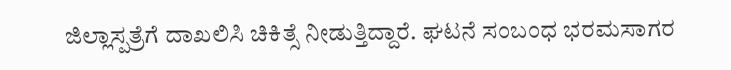ಜಿಲ್ಲಾಸ್ಪತ್ರೆಗೆ ದಾಖಲಿಸಿ ಚಿಕಿತ್ಸೆ ನೀಡುತ್ತಿದ್ದಾರೆ. ಘಟನೆ ಸಂಬಂಧ ಭರಮಸಾಗರ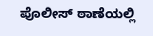ಪೊಲೀಸ್ ಠಾಣೆಯಲ್ಲಿ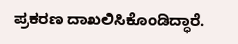ಪ್ರಕರಣ ದಾಖಲಿಸಿಕೊಂಡಿದ್ಧಾರೆ.